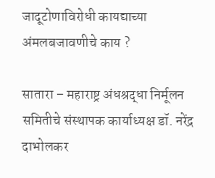जादूटोणाविरोधी कायद्याच्या अंमलबजावणीचे काय ?

सातारा – महाराष्ट्र अंधश्रद्धा निर्मूलन समितीचे संस्थापक कार्याध्यक्ष डॉ. नरेंद्र दाभोलकर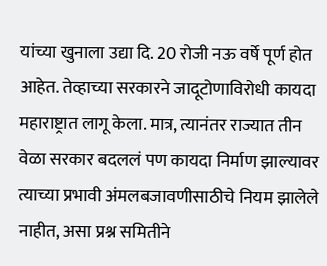यांच्या खुनाला उद्या दि. 20 रोजी नऊ वर्षे पूर्ण होत आहेत. तेव्हाच्या सरकारने जादूटोणाविरोधी कायदा महाराष्ट्रात लागू केला. मात्र, त्यानंतर राज्यात तीन वेळा सरकार बदललं पण कायदा निर्माण झाल्यावर त्याच्या प्रभावी अंमलबजावणीसाठीचे नियम झालेले नाहीत, असा प्रश्न समितीने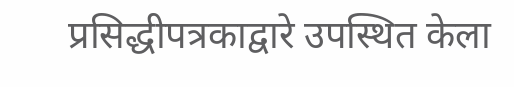प्रसिद्धीपत्रकाद्वारे उपस्थित केला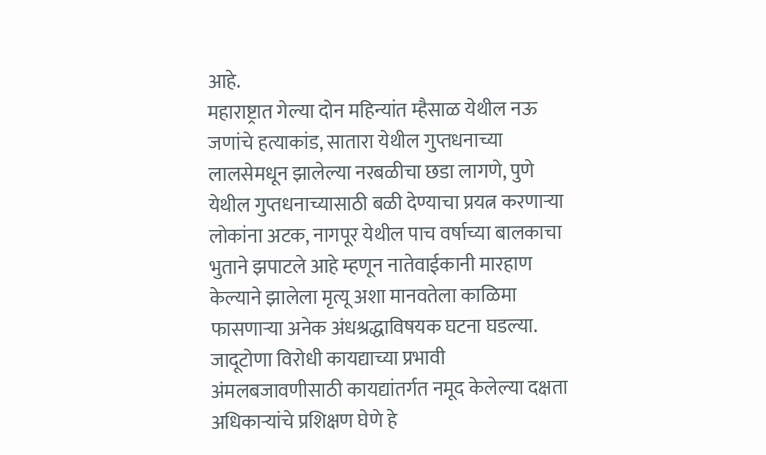आहे.
महाराष्ट्रात गेल्या दोन महिन्यांत म्हैसाळ येथील नऊ जणांचे हत्याकांड, सातारा येथील गुप्तधनाच्या लालसेमधून झालेल्या नरबळीचा छडा लागणे, पुणे येथील गुप्तधनाच्यासाठी बळी देण्याचा प्रयत्न करणाऱ्या लोकांना अटक, नागपूर येथील पाच वर्षाच्या बालकाचा भुताने झपाटले आहे म्हणून नातेवाईकानी मारहाण केल्याने झालेला मृत्यू अशा मानवतेला काळिमा फासणाऱ्या अनेक अंधश्रद्धाविषयक घटना घडल्या. जादूटोणा विरोधी कायद्याच्या प्रभावी अंमलबजावणीसाठी कायद्यांतर्गत नमूद केलेल्या दक्षता अधिकाऱ्यांचे प्रशिक्षण घेणे हे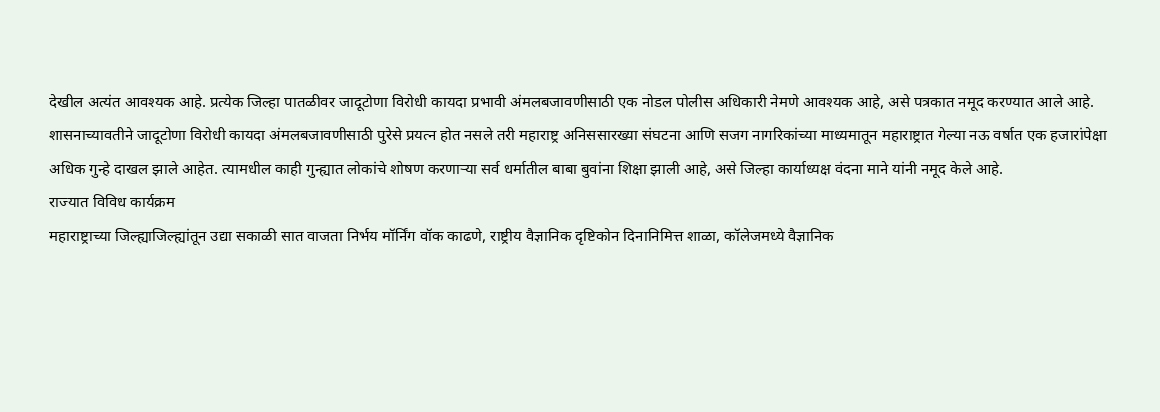देखील अत्यंत आवश्यक आहे. प्रत्येक जिल्हा पातळीवर जादूटोणा विरोधी कायदा प्रभावी अंमलबजावणीसाठी एक नोडल पोलीस अधिकारी नेमणे आवश्यक आहे, असे पत्रकात नमूद करण्यात आले आहे.
शासनाच्यावतीने जादूटोणा विरोधी कायदा अंमलबजावणीसाठी पुरेसे प्रयत्न होत नसले तरी महाराष्ट्र अनिससारख्या संघटना आणि सजग नागरिकांच्या माध्यमातून महाराष्ट्रात गेल्या नऊ वर्षात एक हजारांपेक्षा अधिक गुन्हे दाखल झाले आहेत. त्यामधील काही गुन्ह्यात लोकांचे शोषण करणाऱ्या सर्व धर्मातील बाबा बुवांना शिक्षा झाली आहे, असे जिल्हा कार्याध्यक्ष वंदना माने यांनी नमूद केले आहे.
राज्यात विविध कार्यक्रम
महाराष्ट्राच्या जिल्ह्याजिल्ह्यांतून उद्या सकाळी सात वाजता निर्भय मॉर्निंग वॉक काढणे, राष्ट्रीय वैज्ञानिक दृष्टिकोन दिनानिमित्त शाळा, कॉलेजमध्ये वैज्ञानिक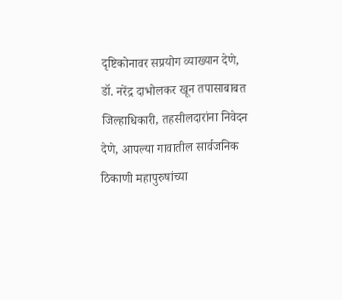दृष्टिकोनावर सप्रयोग व्याख्यान देणे, डॉ. नरेंद्र दाभोलकर खून तपासाबाबत जिल्हाधिकारी, तहसीलदारांना निवेदन देणे, आपल्या गावातील सार्वजनिक ठिकाणी महापुरुषांच्या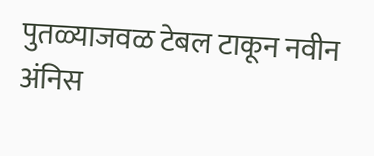पुतळ्याजवळ टेबल टाकून नवीन अंनिस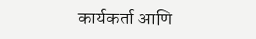कार्यकर्ता आणि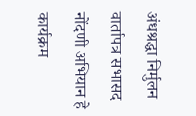अंधश्रद्धा निर्मुलन वार्तापत्र सभासद नोंदणी अभियान हे कार्यक्रम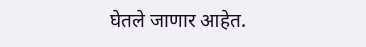घेतले जाणार आहेत.